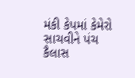મંકી કેપમાં કેમેરો સાચવીને પંચ કૈલાસ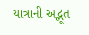યાત્રાની અદ્ભૂત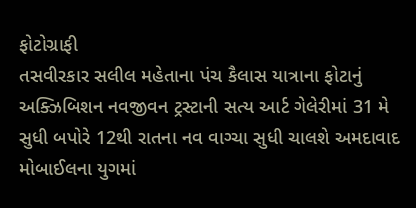ફોટોગ્રાફી
તસવીરકાર સલીલ મહેતાના પંચ કૈલાસ યાત્રાના ફોટાનું અક્ઝિબિશન નવજીવન ટ્રસ્ટાની સત્ય આર્ટ ગેલેરીમાં 31 મે સુધી બપોરે 12થી રાતના નવ વાગ્ચા સુધી ચાલશે અમદાવાદ મોબાઈલના યુગમાં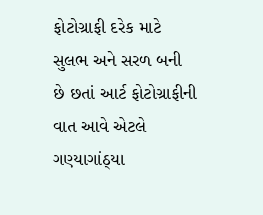ફોટોગ્રાફી દરેક માટે સુલભ અને સરળ બની છે છતાં આર્ટ ફોટોગ્રાફીની વાત આવે એટલે ગણ્યાગાંઠ્યા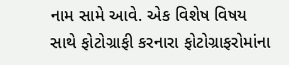નામ સામે આવે. એક વિશેષ વિષય સાથે ફોટોગ્રાફી કરનારા ફોટોગ્રાફરોમાંના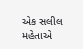એક સલીલ મહેતાએ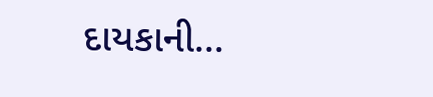દાયકાની…